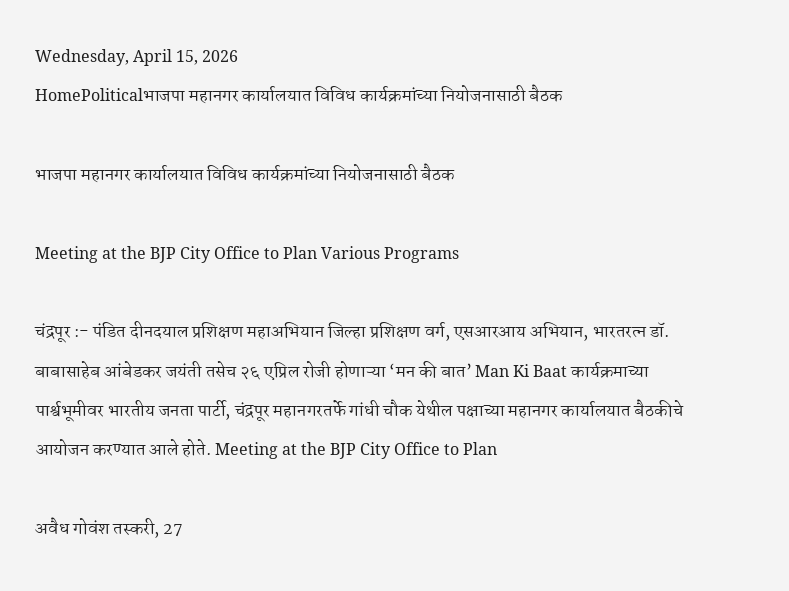Wednesday, April 15, 2026
HomePoliticalभाजपा महानगर कार्यालयात विविध कार्यक्रमांच्या नियोजनासाठी बैठक

भाजपा महानगर कार्यालयात विविध कार्यक्रमांच्या नियोजनासाठी बैठक

Meeting at the BJP City Office to Plan Various Programs

चंद्रपूर :- पंडित दीनदयाल प्रशिक्षण महाअभियान जिल्हा प्रशिक्षण वर्ग, एसआरआय अभियान, भारतरत्न डॉ. बाबासाहेब आंबेडकर जयंती तसेच २६ एप्रिल रोजी होणाऱ्या ‘मन की बात’ Man Ki Baat कार्यक्रमाच्या पार्श्वभूमीवर भारतीय जनता पार्टी, चंद्रपूर महानगरतर्फे गांधी चौक येथील पक्षाच्या महानगर कार्यालयात बैठकीचे आयोजन करण्यात आले होते. Meeting at the BJP City Office to Plan

अवैध गोवंश तस्करी, 27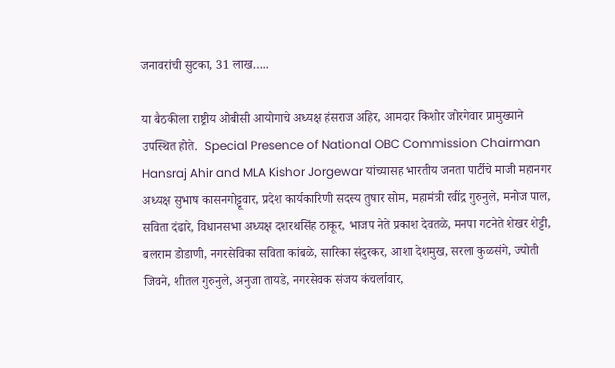जनावरांची सुटका, 31 लाख…..

या बैठकीला राष्ट्रीय ओबीसी आयोगाचे अध्यक्ष हंसराज अहिर, आमदार किशोर जोरगेवार प्रामुख्याने उपस्थित होते.  Special Presence of National OBC Commission Chairman Hansraj Ahir and MLA Kishor Jorgewar यांच्यासह भारतीय जनता पार्टीचे माजी महानगर अध्यक्ष सुभाष कासनगोट्टूवार, प्रदेश कार्यकारिणी सदस्य तुषार सोम, महामंत्री रवींद्र गुरुनुले, मनोज पाल, सविता दंढारे, विधानसभा अध्यक्ष दशरथसिंह ठाकूर, भाजप नेते प्रकाश देवतळे, मनपा गटनेते शेखर शेट्टी, बलराम डोडाणी, नगरसेविका सविता कांबळे, सारिका संदुरकर, आशा देशमुख, सरला कुळसंगे, ज्योती जिवने, शीतल गुरुनुले, अनुजा तायडे, नगरसेवक संजय कंचर्लावार,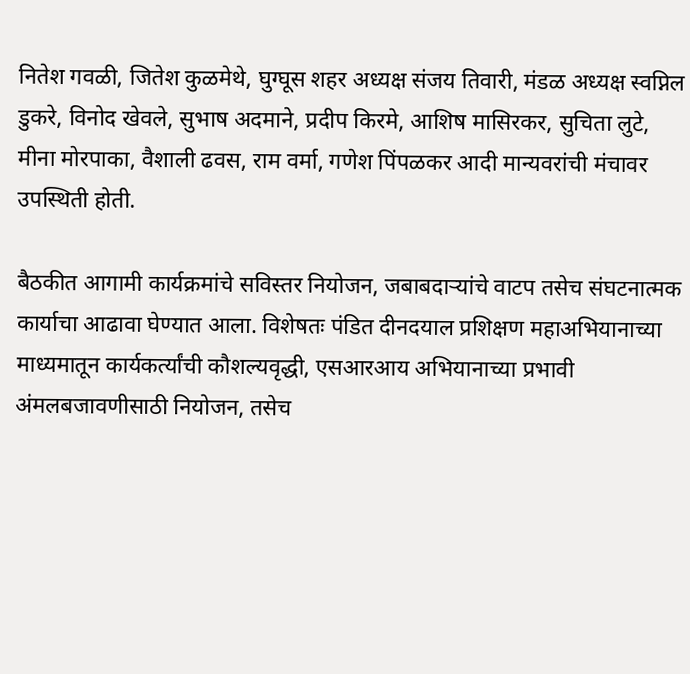नितेश गवळी, जितेश कुळमेथे, घुग्घूस शहर अध्यक्ष संजय तिवारी, मंडळ अध्यक्ष स्वप्निल डुकरे, विनोद खेवले, सुभाष अदमाने, प्रदीप किरमे, आशिष मासिरकर, सुचिता लुटे, मीना मोरपाका, वैशाली ढवस, राम वर्मा, गणेश पिंपळकर आदी मान्यवरांची मंचावर उपस्थिती होती.

बैठकीत आगामी कार्यक्रमांचे सविस्तर नियोजन, जबाबदाऱ्यांचे वाटप तसेच संघटनात्मक कार्याचा आढावा घेण्यात आला. विशेषतः पंडित दीनदयाल प्रशिक्षण महाअभियानाच्या माध्यमातून कार्यकर्त्यांची कौशल्यवृद्धी, एसआरआय अभियानाच्या प्रभावी अंमलबजावणीसाठी नियोजन, तसेच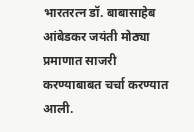भारतरत्न डॉ. बाबासाहेब आंबेडकर जयंती मोठ्या प्रमाणात साजरी करण्याबाबत चर्चा करण्यात आली.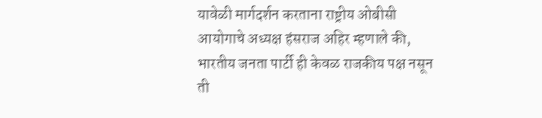यावेळी मार्गदर्शन करताना राष्ट्रीय ओबीसी आयोगाचे अध्यक्ष हंसराज अहिर म्हणाले की, भारतीय जनता पार्टी ही केवळ राजकीय पक्ष नसून ती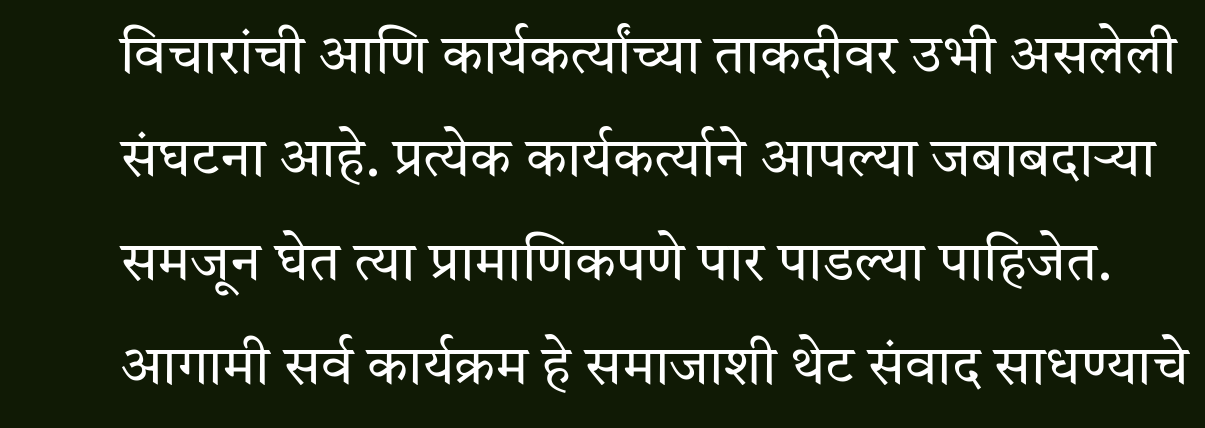विचारांची आणि कार्यकर्त्यांच्या ताकदीवर उभी असलेली संघटना आहे. प्रत्येक कार्यकर्त्याने आपल्या जबाबदाऱ्या समजून घेत त्या प्रामाणिकपणे पार पाडल्या पाहिजेत. आगामी सर्व कार्यक्रम हे समाजाशी थेट संवाद साधण्याचे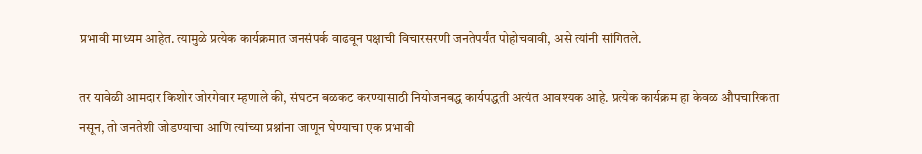प्रभावी माध्यम आहेत. त्यामुळे प्रत्येक कार्यक्रमात जनसंपर्क वाढवून पक्षाची विचारसरणी जनतेपर्यंत पोहोचवावी, असे त्यांनी सांगितले.

तर यावेळी आमदार किशोर जोरगेवार म्हणाले की, संघटन बळकट करण्यासाठी नियोजनबद्ध कार्यपद्धती अत्यंत आवश्यक आहे. प्रत्येक कार्यक्रम हा केवळ औपचारिकता नसून, तो जनतेशी जोडण्याचा आणि त्यांच्या प्रश्नांना जाणून घेण्याचा एक प्रभावी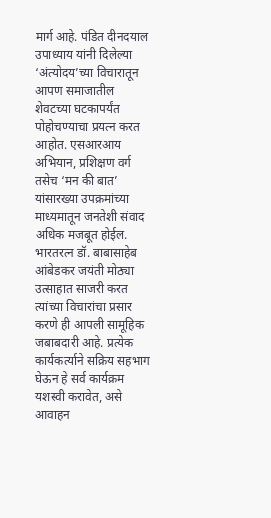मार्ग आहे. पंडित दीनदयाल उपाध्याय यांनी दिलेल्या ‘अंत्योदय’च्या विचारातून आपण समाजातील शेवटच्या घटकापर्यंत पोहोचण्याचा प्रयत्न करत आहोत. एसआरआय अभियान, प्रशिक्षण वर्ग तसेच ‘मन की बात’ यांसारख्या उपक्रमांच्या माध्यमातून जनतेशी संवाद अधिक मजबूत होईल. भारतरत्न डॉ. बाबासाहेब आंबेडकर जयंती मोठ्या उत्साहात साजरी करत त्यांच्या विचारांचा प्रसार करणे ही आपली सामूहिक जबाबदारी आहे. प्रत्येक कार्यकर्त्याने सक्रिय सहभाग घेऊन हे सर्व कार्यक्रम यशस्वी करावेत, असे आवाहन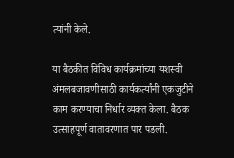त्यांनी केले.

या बैठकीत विविध कार्यक्रमांच्या यशस्वी अंमलबजावणीसाठी कार्यकर्त्यांनी एकजुटीने काम करण्याचा निर्धार व्यक्त केला. बैठक उत्साहपूर्ण वातावरणात पार पडली.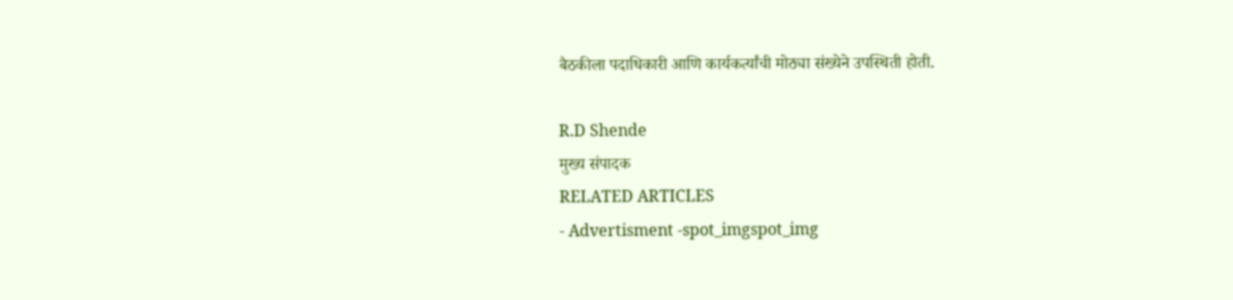बैठकीला पदाधिकारी आणि कार्यकर्त्यांची मोठ्या संख्येने उपस्थिती होती.

R.D Shende
मुख्य संपादक
RELATED ARTICLES
- Advertisment -spot_imgspot_img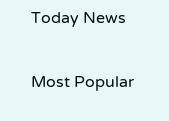Today News

Most Popular